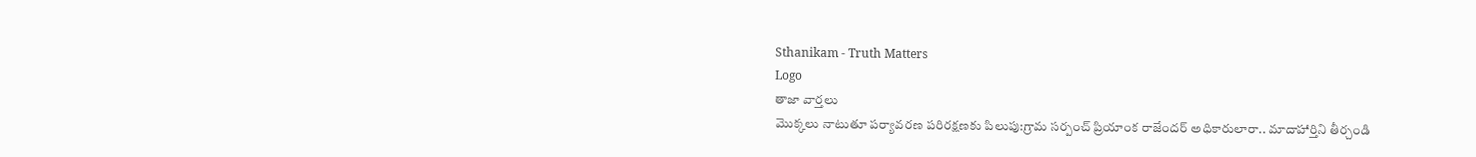Sthanikam - Truth Matters
Logo
తాజా వార్తలు
మొక్కలు నాటుతూ పర్యావరణ పరిరక్షణకు పిలుపు:గ్రామ సర్పంచ్ ప్రియాంక రాజేందర్ అధికారులారా.. మాదాహార్తిని తీర్చండి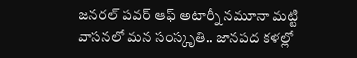జనరల్ పవర్ ఆఫ్ అటార్నీ నమూనా మట్టి వాసనలో మన సంస్కృతి.. జానపద కళల్లో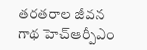తరతరాల జీవన గాథ హెచ్ఆర్పీఎం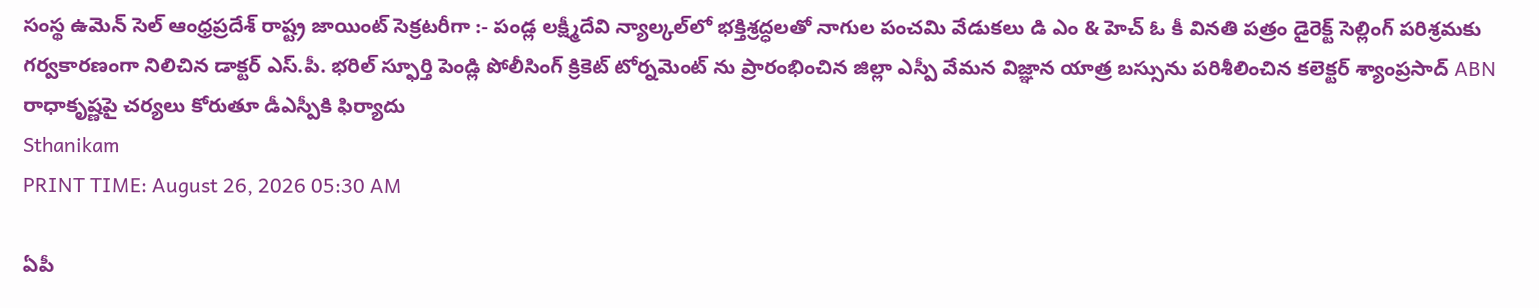సంస్థ ఉమెన్ సెల్ ఆంధ్రప్రదేశ్ రాష్ట్ర జాయింట్ సెక్రటరీగా :- పండ్ల లక్ష్మీదేవి న్యాల్కల్‌లో భక్తిశ్రద్ధలతో నాగుల పంచమి వేడుకలు డి ఎం & హెచ్ ఓ కీ వినతి పత్రం డైరెక్ట్ సెల్లింగ్ పరిశ్రమకు గర్వకారణంగా నిలిచిన డాక్టర్ ఎస్.పీ. భరిల్ స్ఫూర్తి పెండ్లి పోలీసింగ్ క్రికెట్ టోర్నమెంట్ ను ప్రారంభించిన జిల్లా ఎస్పీ వేమన విజ్ఞాన యాత్ర బస్సును పరిశీలించిన కలెక్టర్ శ్యాంప్రసాద్ ABN రాధాకృష్ణపై చర్యలు కోరుతూ డీఎస్పీకి ఫిర్యాదు
Sthanikam
PRINT TIME: August 26, 2026 05:30 AM

ఏపీ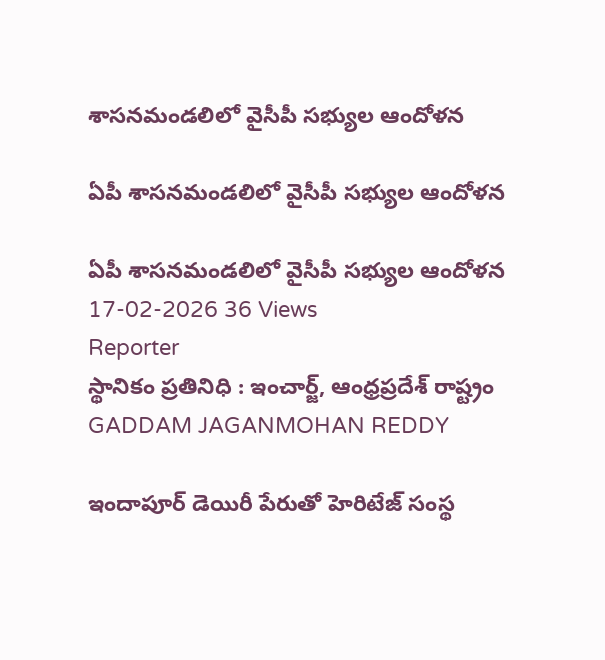శాసనమండలిలో వైసీపీ సభ్యుల ఆందోళన

ఏపీ శాసనమండలిలో వైసీపీ సభ్యుల ఆందోళన

ఏపీ శాసనమండలిలో వైసీపీ సభ్యుల ఆందోళన
17-02-2026 36 Views
Reporter
స్థానికం ప్రతినిధి : ఇంచార్జ్, ఆంధ్రప్రదేశ్ రాష్ట్రం
GADDAM JAGANMOHAN REDDY

ఇందాపూర్ డెయిరీ పేరుతో హెరిటేజ్ సంస్థ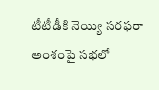టీటీడీకి నెయ్యి సరఫరా అంశంపై సభలో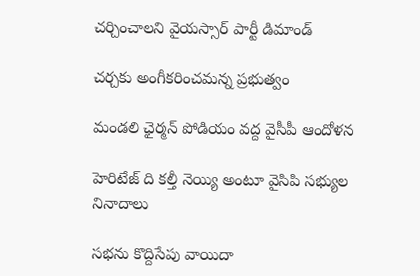చర్చించాలని వైయస్సార్ పార్టీ డిమాండ్

చర్చకు అంగీకరించమన్న ప్రభుత్వం

మండలి ఛైర్మన్ పోడియం వద్ద వైసీపీ ఆందోళన

హెరిటేజ్ ది కల్తీ నెయ్యి అంటూ వైసిపి సభ్యుల నినాదాలు

సభను కొద్దిసేపు వాయిదా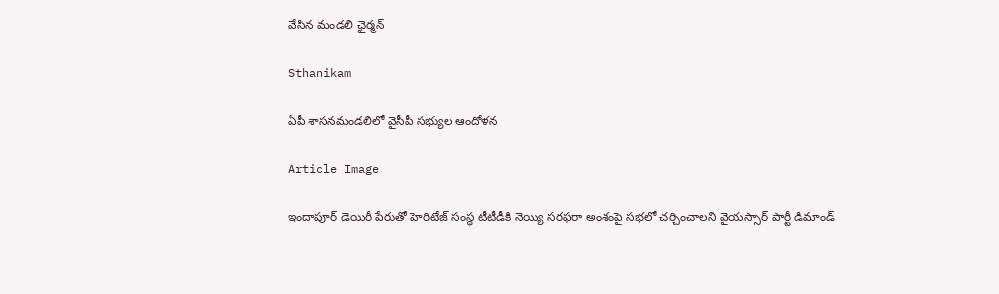వేసిన మండలి ఛైర్మన్

Sthanikam

ఏపీ శాసనమండలిలో వైసీపీ సభ్యుల ఆందోళన

Article Image

ఇందాపూర్ డెయిరీ పేరుతో హెరిటేజ్ సంస్థ టీటీడీకి నెయ్యి సరఫరా అంశంపై సభలో చర్చించాలని వైయస్సార్ పార్టీ డిమాండ్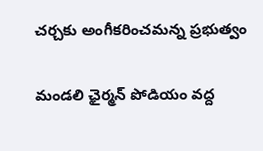చర్చకు అంగీకరించమన్న ప్రభుత్వం

మండలి ఛైర్మన్ పోడియం వద్ద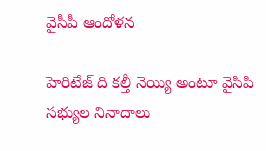వైసీపీ ఆందోళన

హెరిటేజ్ ది కల్తీ నెయ్యి అంటూ వైసిపి సభ్యుల నినాదాలు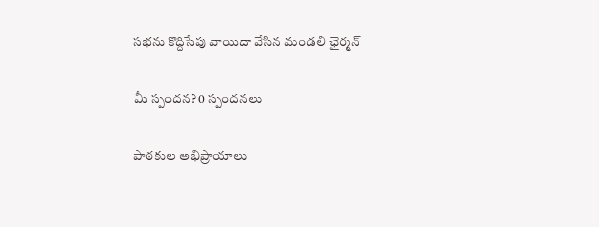సభను కొద్దిసేపు వాయిదా వేసిన మండలి ఛైర్మన్

మీ స్పందన? 0 స్పందనలు

పాఠకుల అభిప్రాయాలు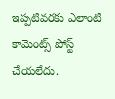ఇప్పటివరకు ఎలాంటి కామెంట్స్ పోస్ట్ చేయలేదు.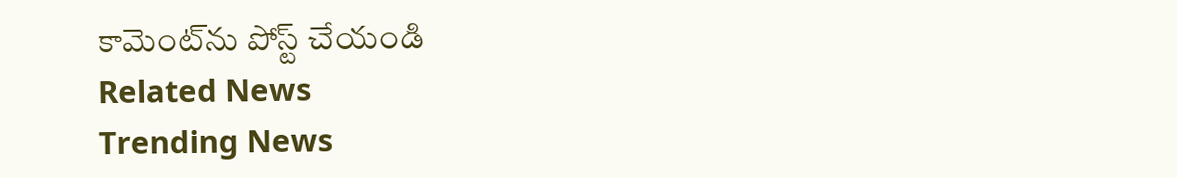కామెంట్‌ను పోస్ట్ చేయండి
Related News
Trending News